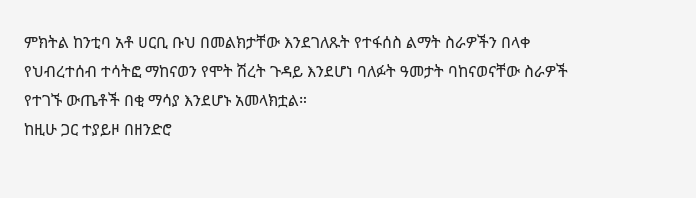ምክትል ከንቲባ አቶ ሀርቢ ቡህ በመልክታቸው እንደገለጹት የተፋሰስ ልማት ስራዎችን በላቀ የህብረተሰብ ተሳትፎ ማከናወን የሞት ሽረት ጉዳይ እንደሆነ ባለፉት ዓመታት ባከናወናቸው ስራዎች የተገኙ ውጤቶች በቂ ማሳያ እንደሆኑ አመላክቷል።
ከዚሁ ጋር ተያይዞ በዘንድሮ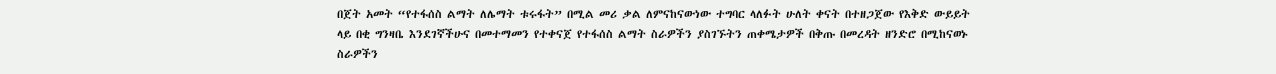በጀት አመት “የተፋሰስ ልማት ለሌማት ቱሩፋት” በሚል መሪ ቃል ለምናከናውነው ተግባር ላለፉት ሁለት ቀናት በተዘጋጀው የእቅድ ውይይት ላይ በቂ ግንዛቤ እንደገኛችሁና በመተማመን የተቀናጀ የተፋሰስ ልማት ስራዎችን ያስገኙትን ጠቀሜታዎች በቅጡ በመረዳት ዘንድሮ በሚከናወኑ ስራዎችን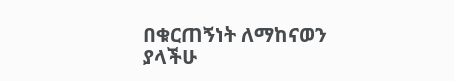በቁርጠኝነት ለማከናወን ያላችሁ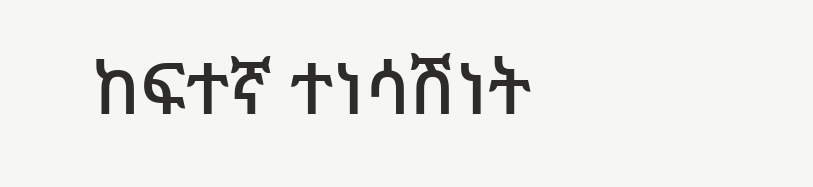ከፍተኛ ተነሳሽነት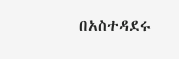በአስተዳደሩ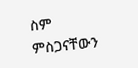ስም ምስጋናቸውን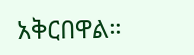አቅርበዋል።